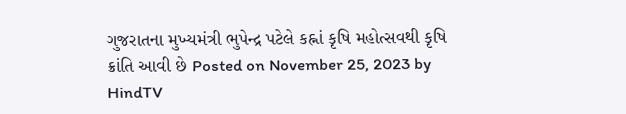ગુજરાતના મુખ્યમંત્રી ભુપેન્દ્ર પટેલે કહ્નાં કૃષિ મહોત્સવથી કૃષિ ક્રાંતિ આવી છે Posted on November 25, 2023 by HindTV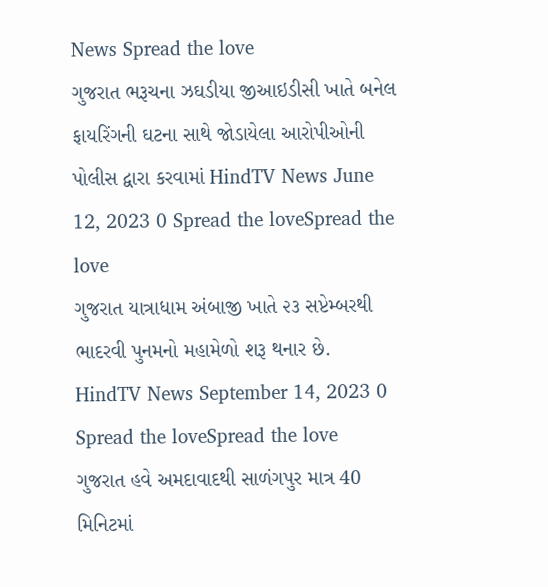News Spread the love
ગુજરાત ભરૂચના ઝઘડીયા જીઆઇડીસી ખાતે બનેલ ફાયરિંગની ઘટના સાથે જોડાયેલા આરોપીઓની પોલીસ દ્વારા કરવામાં HindTV News June 12, 2023 0 Spread the loveSpread the love
ગુજરાત યાત્રાધામ અંબાજી ખાતે ૨૩ સપ્ટેમ્બરથી ભાદરવી પુનમનો મહામેળો શરૂ થનાર છે. HindTV News September 14, 2023 0 Spread the loveSpread the love
ગુજરાત હવે અમદાવાદથી સાળંગપુર માત્ર 40 મિનિટમાં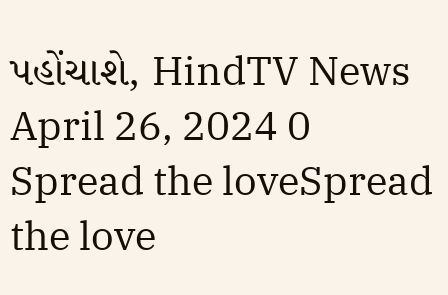પહોંચાશે, HindTV News April 26, 2024 0 Spread the loveSpread the love